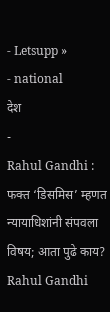- Letsupp »
- national
देश
-
Rahul Gandhi : फक्त ‘डिसमिस’ म्हणत न्यायाधिशांनी संपवला विषय; आता पुढे काय?
Rahul Gandhi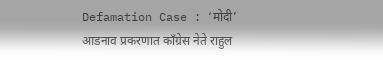Defamation Case : ‘मोदी’ आडनाव प्रकरणात काँग्रेस नेते राहुल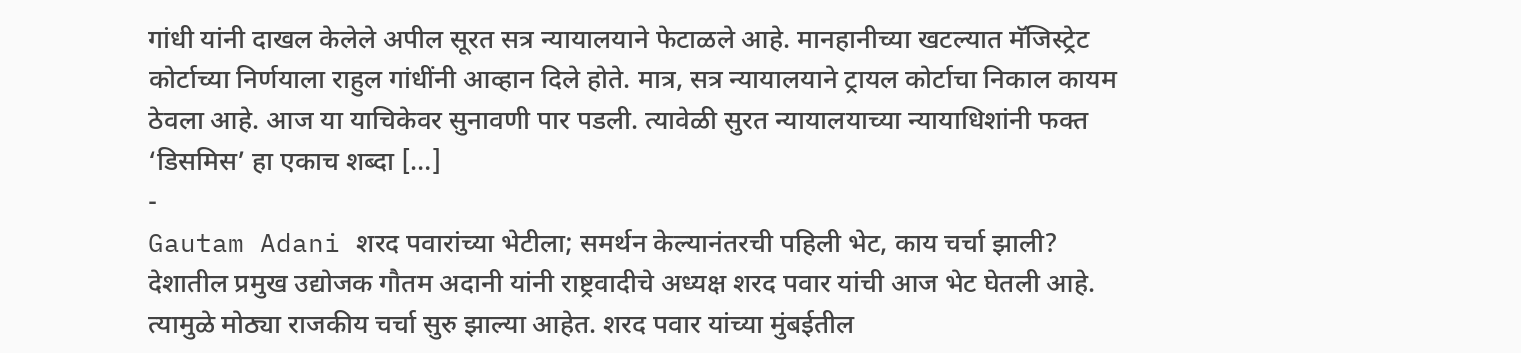गांधी यांनी दाखल केलेले अपील सूरत सत्र न्यायालयाने फेटाळले आहे. मानहानीच्या खटल्यात मॅजिस्ट्रेट कोर्टाच्या निर्णयाला राहुल गांधींनी आव्हान दिले होते. मात्र, सत्र न्यायालयाने ट्रायल कोर्टाचा निकाल कायम ठेवला आहे. आज या याचिकेवर सुनावणी पार पडली. त्यावेळी सुरत न्यायालयाच्या न्यायाधिशांनी फक्त ‘डिसमिस’ हा एकाच शब्दा […]
-
Gautam Adani शरद पवारांच्या भेटीला; समर्थन केल्यानंतरची पहिली भेट, काय चर्चा झाली?
देशातील प्रमुख उद्योजक गौतम अदानी यांनी राष्ट्रवादीचे अध्यक्ष शरद पवार यांची आज भेट घेतली आहे. त्यामुळे मोठ्या राजकीय चर्चा सुरु झाल्या आहेत. शरद पवार यांच्या मुंबईतील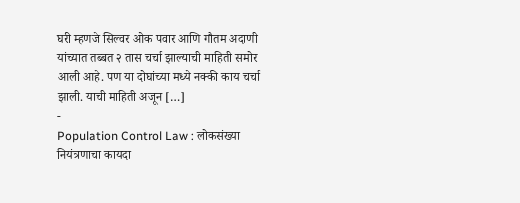घरी म्हणजे सिल्वर ओक पवार आणि गौतम अदाणी यांच्यात तब्बत २ तास चर्चा झाल्याची माहिती समोर आली आहे. पण या दोघांच्या मध्ये नक्की काय चर्चा झाली. याची माहिती अजून […]
-
Population Control Law : लोकसंख्या नियंत्रणाचा कायदा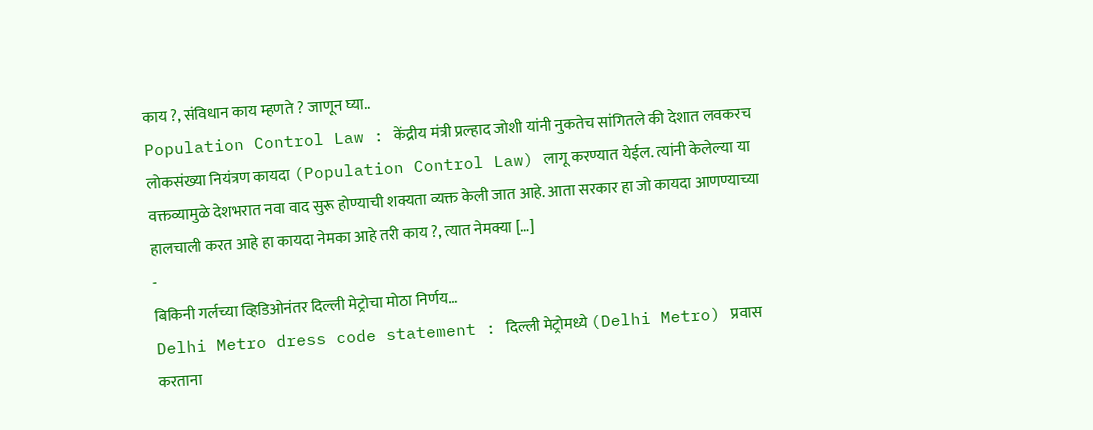काय ?, संविधान काय म्हणते ? जाणून घ्या..
Population Control Law : केंद्रीय मंत्री प्रल्हाद जोशी यांनी नुकतेच सांगितले की देशात लवकरच लोकसंख्या नियंत्रण कायदा (Population Control Law) लागू करण्यात येईल. त्यांनी केलेल्या या वक्तव्यामुळे देशभरात नवा वाद सुरू होण्याची शक्यता व्यक्त केली जात आहे. आता सरकार हा जो कायदा आणण्याच्या हालचाली करत आहे हा कायदा नेमका आहे तरी काय ?, त्यात नेमक्या […]
-
बिकिनी गर्लच्या व्हिडिओनंतर दिल्ली मेट्रोचा मोठा निर्णय…
Delhi Metro dress code statement : दिल्ली मेट्रोमध्ये (Delhi Metro) प्रवास करताना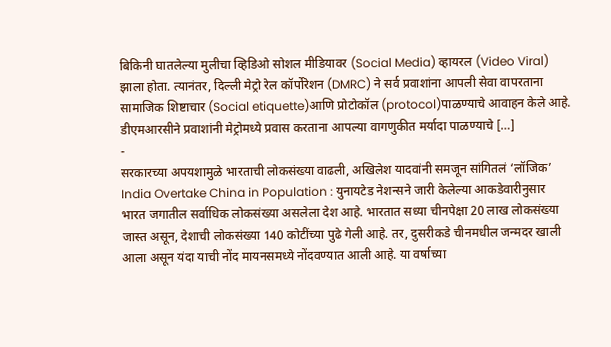बिकिनी घातलेल्या मुलीचा व्हिडिओ सोशल मीडियावर (Social Media) व्हायरल (Video Viral) झाला होता. त्यानंतर, दिल्ली मेट्रो रेल कॉर्पोरेशन (DMRC) ने सर्व प्रवाशांना आपली सेवा वापरताना सामाजिक शिष्टाचार (Social etiquette)आणि प्रोटोकॉल (protocol)पाळण्याचे आवाहन केले आहे. डीएमआरसीने प्रवाशांनी मेट्रोमध्ये प्रवास करताना आपल्या वागणुकीत मर्यादा पाळण्याचे […]
-
सरकारच्या अपयशामुळे भारताची लोकसंख्या वाढली, अखिलेश यादवांनी समजून सांगितलं ‘लॉजिक’
India Overtake China in Population : युनायटेड नेशन्सने जारी केलेल्या आकडेवारीनुसार भारत जगातील सर्वाधिक लोकसंख्या असलेला देश आहे. भारतात सध्या चीनपेक्षा 20 लाख लोकसंख्या जास्त असून, देशाची लोकसंख्या 140 कोटींच्या पुढे गेली आहे. तर, दुसरीकडे चीनमधील जन्मदर खाली आला असून यंदा याची नोंद मायनसमध्ये नोंदवण्यात आली आहे. या वर्षाच्या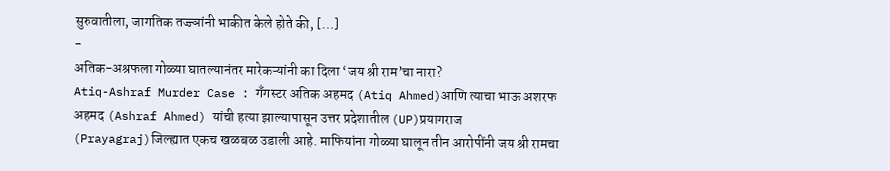सुरुवातीला, जागतिक तज्ज्ञांनी भाकीत केले होते की, […]
-
अतिक-अश्रफला गोळ्या घातल्यानंतर मारेकऱ्यांनी का दिला ‘जय श्री राम’चा नारा?
Atiq-Ashraf Murder Case : गँगस्टर अतिक अहमद (Atiq Ahmed)आणि त्याचा भाऊ अशरफ अहमद (Ashraf Ahmed) यांची हत्या झाल्यापासून उत्तर प्रदेशातील (UP)प्रयागराज (Prayagraj)जिल्ह्यात एकच खळबळ उडाली आहे. माफियांना गोळ्या घालून तीन आरोपींनी जय श्री रामचा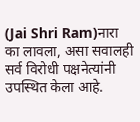(Jai Shri Ram)नारा का लावला, असा सवालही सर्व विरोधी पक्षनेत्यांनी उपस्थित केला आहे.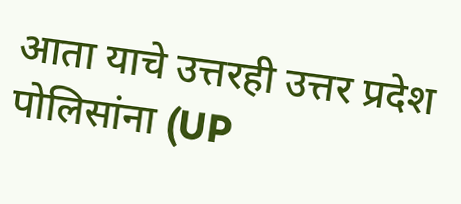आता याचे उत्तरही उत्तर प्रदेश पोलिसांना (UP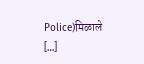Police)मिळाले […]